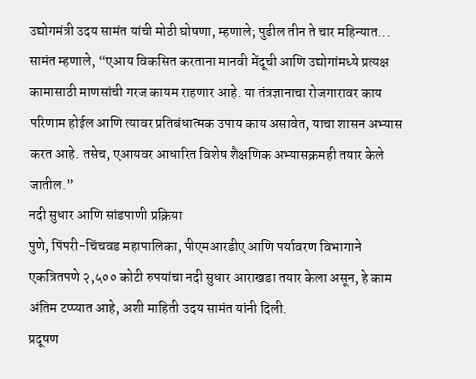उद्योगमंत्री उदय सामंत यांची मोठी घोषणा, म्हणाले; पुढील तीन ते चार महिन्यात...
सामंत म्हणाले, “एआय विकसित करताना मानवी मेंदूची आणि उद्योगांमध्ये प्रत्यक्ष कामासाठी माणसांची गरज कायम राहणार आहे. या तंत्रज्ञानाचा रोजगारावर काय परिणाम होईल आणि त्यावर प्रतिबंधात्मक उपाय काय असावेत, याचा शासन अभ्यास करत आहे. तसेच, एआयवर आधारित विशेष शैक्षणिक अभ्यासक्रमही तयार केले जातील.”
नदी सुधार आणि सांडपाणी प्रक्रिया
पुणे, पिंपरी-चिंचवड महापालिका, पीएमआरडीए आणि पर्यावरण विभागाने एकत्रितपणे २,५०० कोटी रुपयांचा नदी सुधार आराखडा तयार केला असून, हे काम अंतिम टप्प्यात आहे, अशी माहिती उदय सामंत यांनी दिली.
प्रदूषण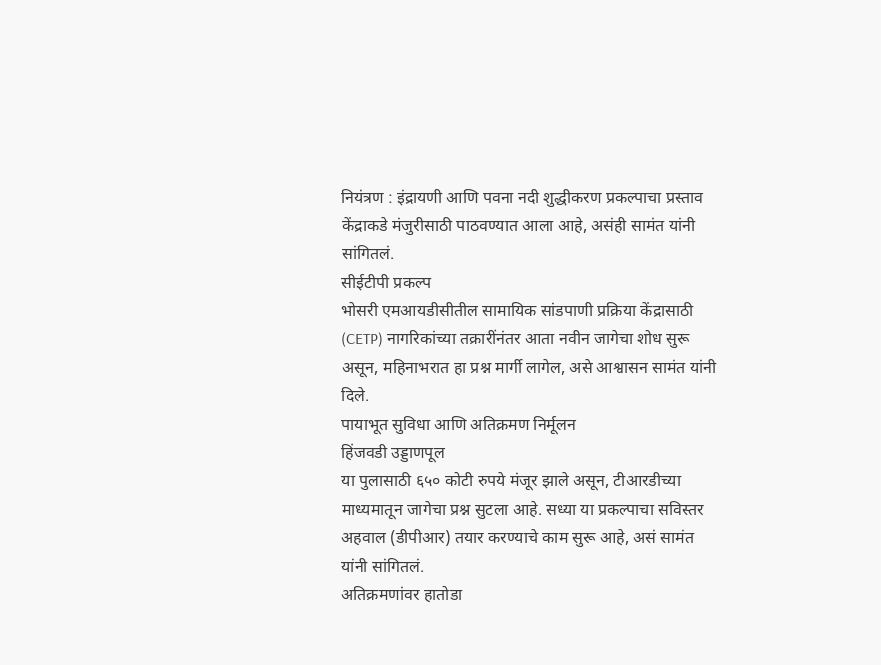नियंत्रण : इंद्रायणी आणि पवना नदी शुद्धीकरण प्रकल्पाचा प्रस्ताव केंद्राकडे मंजुरीसाठी पाठवण्यात आला आहे, असंही सामंत यांनी सांगितलं.
सीईटीपी प्रकल्प
भोसरी एमआयडीसीतील सामायिक सांडपाणी प्रक्रिया केंद्रासाठी (CETP) नागरिकांच्या तक्रारींनंतर आता नवीन जागेचा शोध सुरू असून, महिनाभरात हा प्रश्न मार्गी लागेल, असे आश्वासन सामंत यांनी दिले.
पायाभूत सुविधा आणि अतिक्रमण निर्मूलन
हिंजवडी उड्डाणपूल
या पुलासाठी ६५० कोटी रुपये मंजूर झाले असून, टीआरडीच्या माध्यमातून जागेचा प्रश्न सुटला आहे. सध्या या प्रकल्पाचा सविस्तर अहवाल (डीपीआर) तयार करण्याचे काम सुरू आहे, असं सामंत यांनी सांगितलं.
अतिक्रमणांवर हातोडा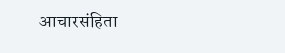आचारसंहिता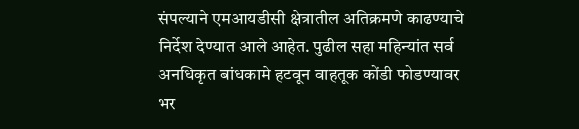संपल्याने एमआयडीसी क्षेत्रातील अतिक्रमणे काढण्याचे निर्देश देण्यात आले आहेत. पुढील सहा महिन्यांत सर्व अनधिकृत बांधकामे हटवून वाहतूक कोंडी फोडण्यावर भर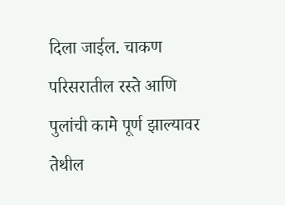दिला जाईल. चाकण परिसरातील रस्ते आणि पुलांची कामे पूर्ण झाल्यावर तेथील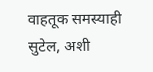वाहतूक समस्याही सुटेल, अशी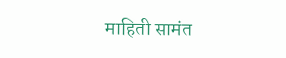माहिती सामंत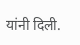यांनी दिली.